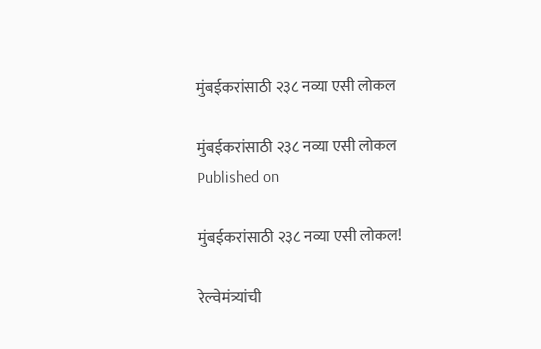मुंबईकरांसाठी २३८ नव्या एसी लोकल

मुंबईकरांसाठी २३८ नव्या एसी लोकल
Published on

मुंबईकरांसाठी २३८ नव्या एसी लोकल!

रेल्वेमंत्र्यांची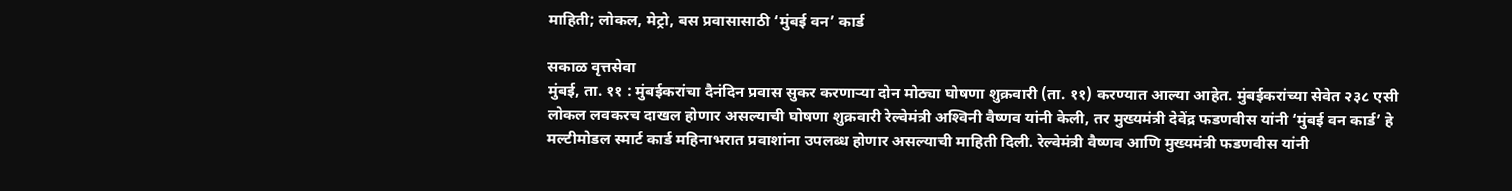माहिती; लोकल, मेट्रो, बस प्रवासासाठी ‘मुंबई वन’ कार्ड

सकाळ वृत्तसेवा
मुंबई, ता. ११ : मुंबईकरांचा दैनंदिन प्रवास सुकर करणाऱ्या दोन मोठ्या घोषणा शुक्रवारी (ता. ११) करण्यात आल्या आहेत. मुंबईकरांच्या सेवेत २३८ एसी लोकल लवकरच दाखल होणार असल्याची घोषणा शुक्रवारी रेल्वेमंत्री अश्‍विनी वैष्णव यांनी केली, तर मुख्यमंत्री देवेंद्र फडणवीस यांनी ‘मुंबई वन कार्ड’ हे मल्टीमोडल स्मार्ट कार्ड महिनाभरात प्रवाशांना उपलब्ध होणार असल्याची माहिती दिली. रेल्वेमंत्री वैष्णव आणि मुख्यमंत्री फडणवीस यांनी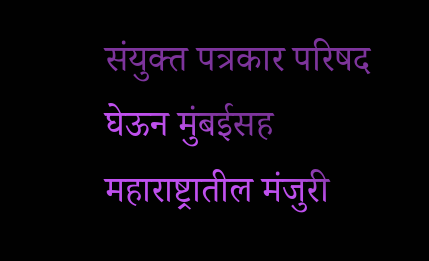संयुक्त पत्रकार परिषद घेऊन मुंबईसह महाराष्ट्रातील मंजुरी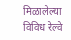मिळालेल्या विविध रेल्वे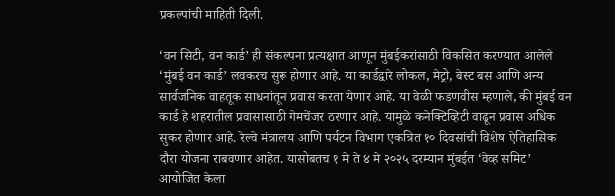प्रकल्पांची माहिती दिली.

‘वन सिटी, वन कार्ड’ ही संकल्पना प्रत्यक्षात आणून मुंबईकरांसाठी विकसित करण्यात आलेले ‘मुंबई वन कार्ड’ लवकरच सुरू होणार आहे. या कार्डद्वारे लोकल, मेट्रो, बेस्ट बस आणि अन्य सार्वजनिक वाहतूक साधनांतून प्रवास करता येणार आहे. या वेळी फडणवीस म्हणाले, की मुंबई वन कार्ड हे शहरातील प्रवासासाठी गेमचेंजर ठरणार आहे. यामुळे कनेक्टिव्हिटी वाढून प्रवास अधिक सुकर होणार आहे. रेल्वे मंत्रालय आणि पर्यटन विभाग एकत्रित १० दिवसांची विशेष ऐतिहासिक दौरा योजना राबवणार आहेत. यासोबतच १ मे ते ४ मे २०२५ दरम्यान मुंबईत ‘वेव्ह समिट’ आयोजित केला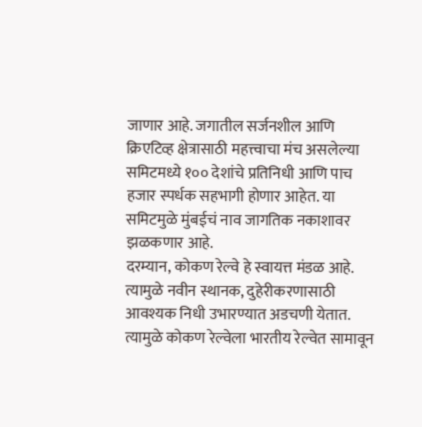जाणार आहे. जगातील सर्जनशील आणि क्रिएटिव्ह क्षेत्रासाठी महत्त्वाचा मंच असलेल्या समिटमध्ये १०० देशांचे प्रतिनिधी आणि पाच हजार स्पर्धक सहभागी होणार आहेत. या समिटमुळे मुंबईचं नाव जागतिक नकाशावर झळकणार आहे.
दरम्यान, कोकण रेल्वे हे स्वायत्त मंडळ आहे. त्यामुळे नवीन स्थानक, दुहेरीकरणासाठी आवश्यक निधी उभारण्यात अडचणी येतात. त्यामुळे कोकण रेल्वेला भारतीय रेल्वेत सामावून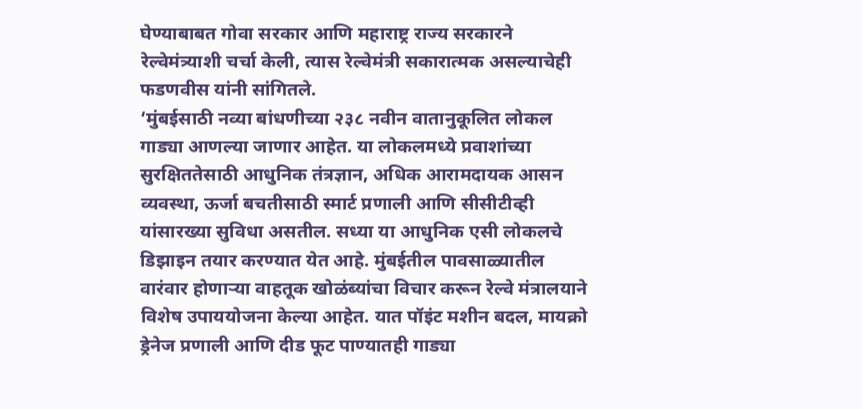घेण्याबाबत गोवा सरकार आणि महाराष्ट्र राज्य सरकारने रेल्वेमंत्र्याशी चर्चा केली, त्यास रेल्वेमंत्री सकारात्मक असल्याचेही फडणवीस यांनी सांगितले.
‘मुंबईसाठी नव्या बांधणीच्या २३८ नवीन वातानुकूलित लोकल गाड्या आणल्या जाणार आहेत. या लोकलमध्ये प्रवाशांच्या सुरक्षिततेसाठी आधुनिक तंत्रज्ञान, अधिक आरामदायक आसन व्यवस्था, ऊर्जा बचतीसाठी स्मार्ट प्रणाली आणि सीसीटीव्ही यांसारख्या सुविधा असतील. सध्या या आधुनिक एसी लोकलचे डिझाइन तयार करण्यात येत आहे. मुंबईतील पावसाळ्यातील वारंवार होणाऱ्या वाहतूक खोळंब्यांचा विचार करून रेल्वे मंत्रालयाने विशेष उपाययोजना केल्या आहेत. यात पॉइंट मशीन बदल, मायक्रो ड्रेनेज प्रणाली आणि दीड फूट पाण्यातही गाड्या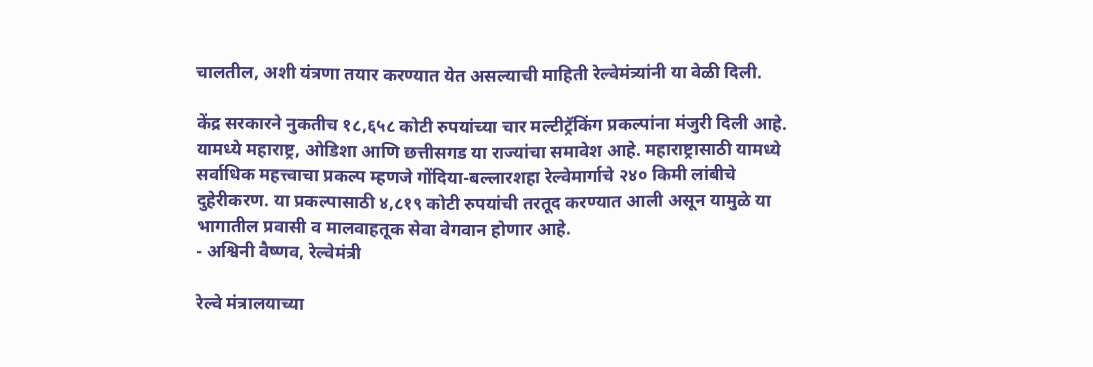चालतील, अशी यंत्रणा तयार करण्यात येत असल्याची माहिती रेल्वेमंत्र्यांनी या वेळी दिली.

केंद्र सरकारने नुकतीच १८,६५८ कोटी रुपयांच्या चार मल्टीट्रॅकिंग प्रकल्पांना मंजुरी दिली आहे. यामध्ये महाराष्ट्र, ओडिशा आणि छत्तीसगड या राज्यांचा समावेश आहे. महाराष्ट्रासाठी यामध्ये सर्वाधिक महत्त्वाचा प्रकल्प म्हणजे गोंदिया-बल्लारशहा रेल्वेमार्गाचे २४० किमी लांबीचे दुहेरीकरण. या प्रकल्पासाठी ४,८१९ कोटी रुपयांची तरतूद करण्यात आली असून यामुळे या भागातील प्रवासी व मालवाहतूक सेवा वेगवान होणार आहे.
- अश्विनी वैष्णव, रेल्वेमंत्री

रेल्वे मंत्रालयाच्या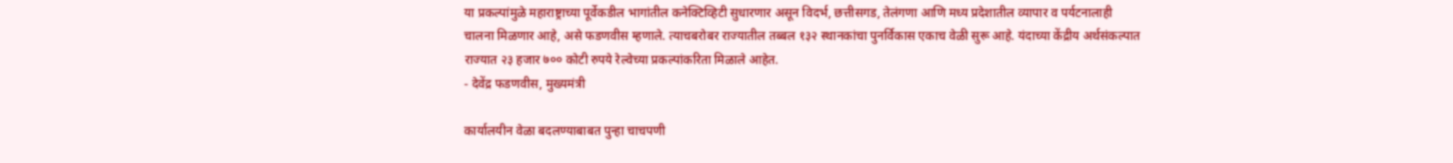या प्रकल्पांमुळे महाराष्ट्राच्या पूर्वेकडील भागांतील कनेक्टिव्हिटी सुधारणार असून विदर्भ, छत्तीसगड, तेलंगणा आणि मध्य प्रदेशातील व्यापार व पर्यटनालाही चालना मिळणार आहे, असे फडणवीस म्हणाले. त्याचबरोबर राज्यातील तब्बल १३२ स्थानकांचा पुनर्विकास एकाच वेळी सुरू आहे. यंदाच्या केंद्रीय अर्थसंकल्पात राज्यात २३ हजार ७०० कोटी रुपये रेल्वेच्या प्रकल्पांकरिता मिळाले आहेत.
- देवेंद्र फडणवीस, मुख्यमंत्री

कार्यालयीन वेळा बदलण्याबाबत पुन्हा चाचपणी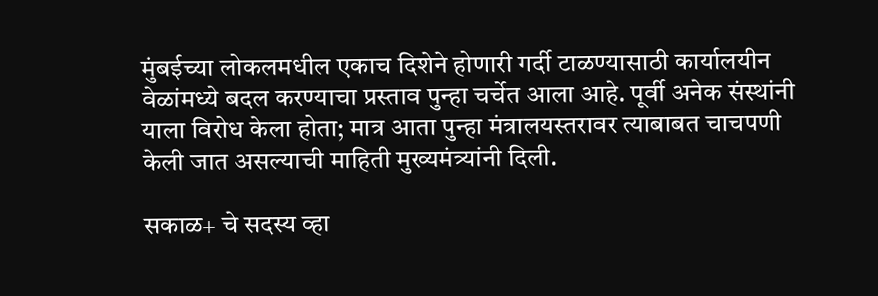मुंबईच्या लोकलमधील एकाच दिशेने होणारी गर्दी टाळण्यासाठी कार्यालयीन वेळांमध्ये बदल करण्याचा प्रस्ताव पुन्हा चर्चेत आला आहे. पूर्वी अनेक संस्थांनी याला विरोध केला होता; मात्र आता पुन्हा मंत्रालयस्तरावर त्याबाबत चाचपणी केली जात असल्याची माहिती मुख्यमंत्र्यांनी दिली.

सकाळ+ चे सदस्य व्हा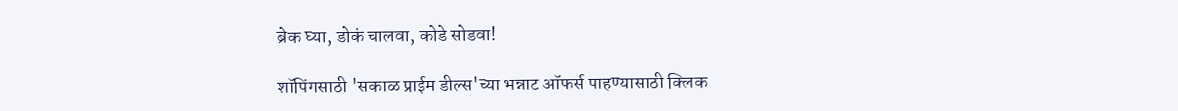ब्रेक घ्या, डोकं चालवा, कोडे सोडवा!

शॉपिंगसाठी 'सकाळ प्राईम डील्स'च्या भन्नाट ऑफर्स पाहण्यासाठी क्लिक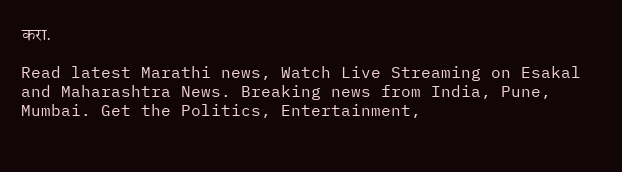करा.

Read latest Marathi news, Watch Live Streaming on Esakal and Maharashtra News. Breaking news from India, Pune, Mumbai. Get the Politics, Entertainment,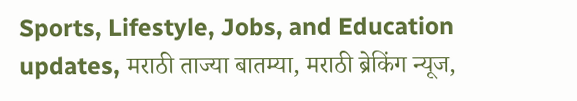Sports, Lifestyle, Jobs, and Education updates, मराठी ताज्या बातम्या, मराठी ब्रेकिंग न्यूज,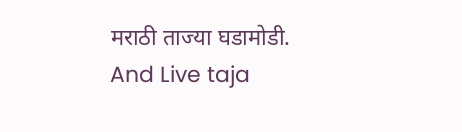मराठी ताज्या घडामोडी. And Live taja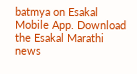batmya on Esakal Mobile App. Download the Esakal Marathi news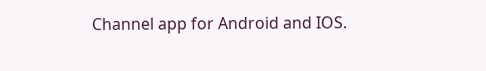Channel app for Android and IOS.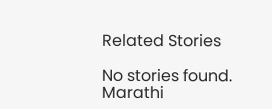Related Stories

No stories found.
Marathi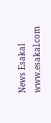News Esakal
www.esakal.com